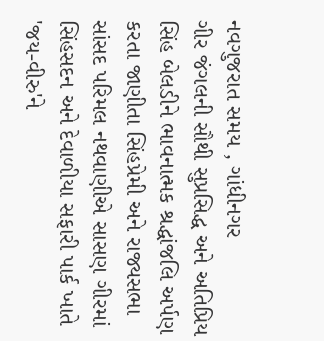નવગુજરાત સમય , ગાંધીનગર
ગીર જંગલની સૌથી સુપ્રસિદ્ધ અને અતિપ્રિય સિંહ બેલડીને ભાવનાત્મક શ્રદ્ધાંજલિ અર્પણ કરતા જાણીતા સિંહપ્રેમી અને રાજ્યસભા સાંસદ પરિમલ નથવાણીએ સાસણ ગીરમાં સિંહસદન અને દેવાળીયા સફારી પાર્ક ખાતે 'જય-વીરુ'ને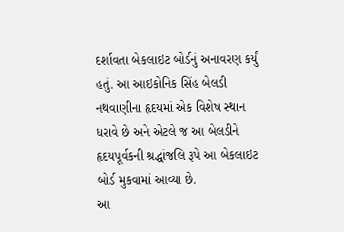દર્શાવતા બેકલાઇટ બોર્ડનું અનાવરણ કર્યું હતું. આ આઇકોનિક સિંહ બેલડી નથવાણીના હૃદયમાં એક વિશેષ સ્થાન ધરાવે છે અને એટલે જ આ બેલડીને હૃદયપૂર્વકની શ્રદ્ધાંજલિ રૂપે આ બેકલાઇટ બોર્ડ મુકવામાં આવ્યા છે.
આ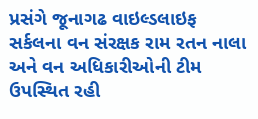પ્રસંગે જૂનાગઢ વાઇલ્ડલાઇફ સર્કલના વન સંરક્ષક રામ રતન નાલા અને વન અધિકારીઓની ટીમ ઉપસ્થિત રહી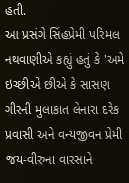હતી.
આ પ્રસંગે સિંહપ્રેમી પરિમલ નથવાણીએ કહ્યું હતું કે 'અમે ઇચ્છીએ છીએ કે સાસણ ગીરની મુલાકાત લેનારા દરેક પ્રવાસી અને વન્યજીવન પ્રેમી જય-વીરુના વારસાને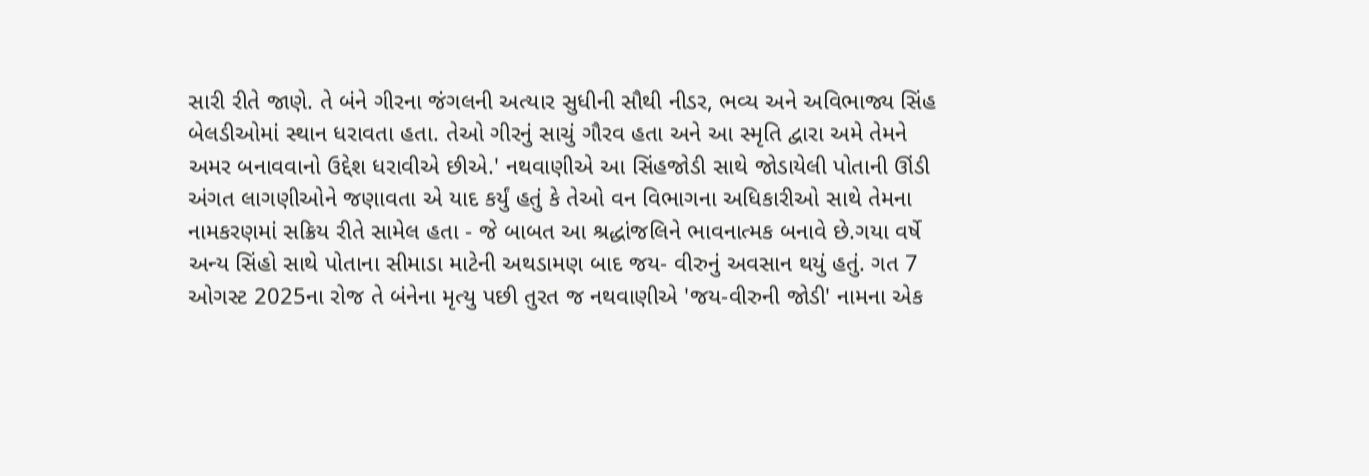સારી રીતે જાણે. તે બંને ગીરના જંગલની અત્યાર સુધીની સૌથી નીડર, ભવ્ય અને અવિભાજ્ય સિંહ બેલડીઓમાં સ્થાન ધરાવતા હતા. તેઓ ગીરનું સાચું ગૌરવ હતા અને આ સ્મૃતિ દ્વારા અમે તેમને અમર બનાવવાનો ઉદ્દેશ ધરાવીએ છીએ.' નથવાણીએ આ સિંહજોડી સાથે જોડાયેલી પોતાની ઊંડી અંગત લાગણીઓને જણાવતા એ યાદ કર્યું હતું કે તેઓ વન વિભાગના અધિકારીઓ સાથે તેમના નામકરણમાં સક્રિય રીતે સામેલ હતા - જે બાબત આ શ્રદ્ધાંજલિને ભાવનાત્મક બનાવે છે.ગયા વર્ષે અન્ય સિંહો સાથે પોતાના સીમાડા માટેની અથડામણ બાદ જય- વીરુનું અવસાન થયું હતું. ગત 7 ઓગસ્ટ 2025ના રોજ તે બંનેના મૃત્યુ પછી તુરત જ નથવાણીએ 'જય-વીરુની જોડી' નામના એક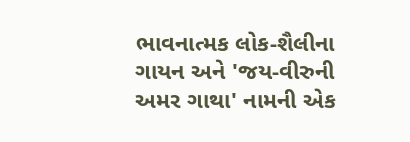ભાવનાત્મક લોક-શૈલીના ગાયન અને 'જય-વીરુની અમર ગાથા' નામની એક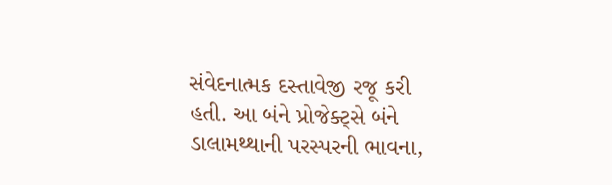સંવેદનાત્મક દસ્તાવેજી રજૂ કરી હતી. આ બંને પ્રોજેક્ટ્સે બંને ડાલામથ્થાની પરસ્પરની ભાવના,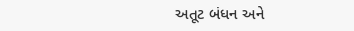અતૂટ બંધન અને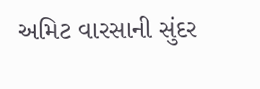અમિટ વારસાની સુંદર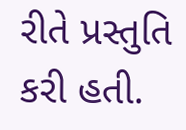રીતે પ્રસ્તુતિ કરી હતી.